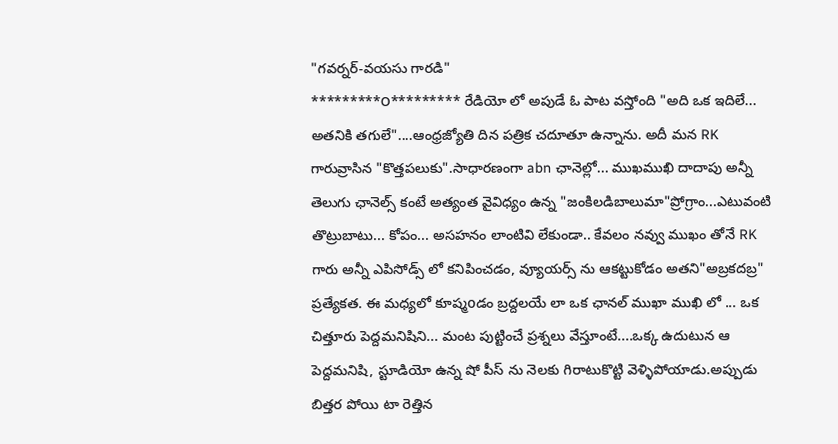"గవర్నర్-వయసు గారడి"
*********౦********* రేడియో లో అపుడే ఓ పాట వస్తోంది "అది ఒక ఇదిలే... అతనికి తగులే"....ఆంధ్రజ్యోతి దిన పత్రిక చదూతూ ఉన్నాను. అదీ మన RK గారువ్రాసిన "కొత్తపలుకు".సాధారణంగా abn ఛానెల్లో... ముఖముఖి దాదాపు అన్నీ తెలుగు ఛానెల్స్ కంటే అత్యంత వైవిధ్యం ఉన్న "జంకిలడిబాలుమా"ప్రోగ్రాం...ఎటువంటి తొట్రుబాటు... కోపం... అసహనం లాంటివి లేకుండా.. కేవలం నవ్వు ముఖం తోనే RK గారు అన్నీ ఎపిసోడ్స్ లో కనిపించడం, వ్యూయర్స్ ను ఆకట్టుకోడం అతని"అబ్రకదబ్ర" ప్రత్యేకత. ఈ మధ్యలో కూష్మoడం బ్రద్దలయే లా ఒక ఛానల్ ముఖా ముఖి లో ... ఒక చిత్తూరు పెద్దమనిషిని... మంట పుట్టించే ప్రశ్నలు వేస్తూంటే....ఒక్క ఉదుటున ఆ పెద్దమనిషి, స్టూడియో ఉన్న షో పీస్ ను నెలకు గిరాటుకొట్టి వెళ్ళిపోయాడు.అప్పుడు బిత్తర పోయి టా రెత్తిన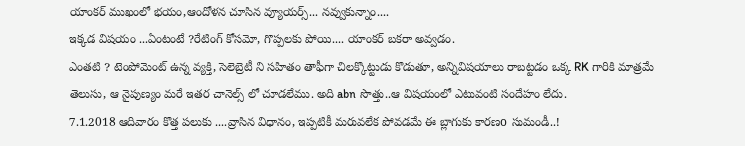యాంకర్ ముఖంలో భయం,ఆందోళన చూసిన వ్యూయర్స్... నవ్వుకున్నాం....
ఇక్కడ విషయం ...ఏంటంటే ?రేటింగ్ కోసమో, గొప్పలకు పోయి.... యాంకర్ బకరా అవ్వడం.
ఎంతటి ? టెంపోమెంట్ ఉన్న వ్యక్తి, సెలెబ్రెటీ ని సహితం తాఫీగా చిలక్కొట్టుడు కొడుతూ, అన్నివిషయాలు రాబట్టడం ఒక్క RK గారికి మాత్రమే తెలుసు, ఆ నైపుణ్యం మరే ఇతర చానెల్స్ లో చూడలేము. అది abn సొత్తు..ఆ విషయంలో ఎటువంటి సందేహం లేదు.
7.1.2018 ఆదివారం కొత్త పలుకు ....వ్రాసిన విధానం, ఇప్పటికీ మరువలేక పోవడమే ఈ బ్లాగుకు కారణo సుమండీ..!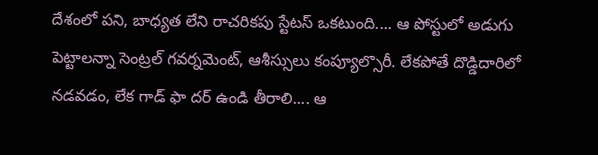దేశంలో పని, బాధ్యత లేని రాచరికపు స్టేటస్ ఒకటుంది.... ఆ పోస్టులో అడుగు పెట్టాలన్నా సెంట్రల్ గవర్నమెంట్, ఆశీస్సులు కంప్యూల్సొరీ. లేకపోతే దొడ్డిదారిలో నడవడం, లేక గాడ్ ఫా దర్ ఉండి తీరాలి.... ఆ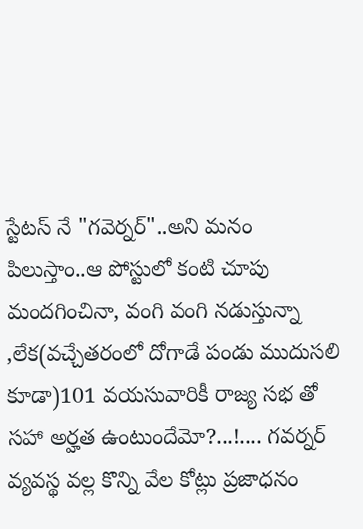స్టేటస్ నే "గవెర్నర్"..అని మనం పిలుస్తాం..ఆ పోస్టులో కంటి చూపు మందగించినా, వంగి వంగి నడుస్తున్నా ,లేక(వచ్చేతరంలో దోగాడే పండు ముదుసలి కూడా)101 వయసువారికీ రాజ్య సభ తో సహా అర్హత ఉంటుందేమో?...!.... గవర్నర్ వ్యవస్థ వల్ల కొన్ని వేల కోట్లు ప్రజాధనం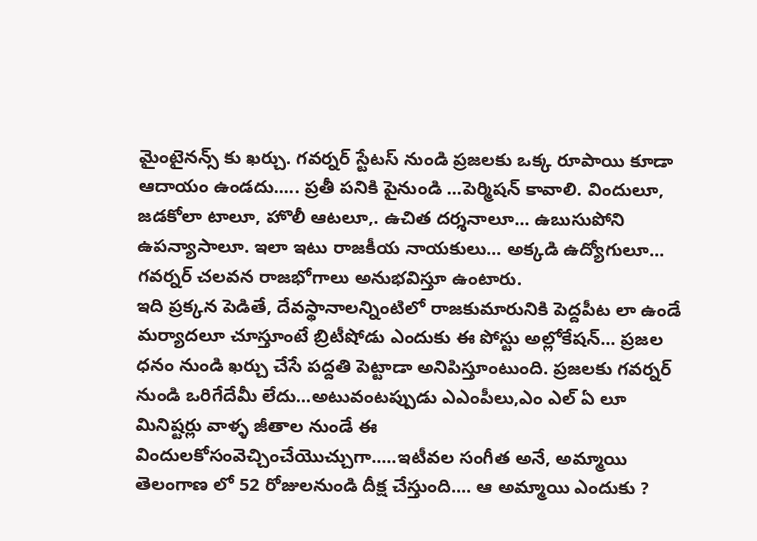మైంటైనన్స్ కు ఖర్చు. గవర్నర్ స్టేటస్ నుండి ప్రజలకు ఒక్క రూపాయి కూడా ఆదాయం ఉండదు..... ప్రతీ పనికి పైనుండి ...పెర్మిషన్ కావాలి. విందులూ, జడకోలా టాలూ, హొలీ ఆటలూ,. ఉచిత దర్శనాలూ... ఉబుసుపోని ఉపన్యాసాలూ. ఇలా ఇటు రాజకీయ నాయకులు... అక్కడి ఉద్యోగులూ... గవర్నర్ చలవన రాజభోగాలు అనుభవిస్తూ ఉంటారు.
ఇది ప్రక్కన పెడితే, దేవస్థానాలన్నింటిలో రాజకుమారునికి పెద్దపీట లా ఉండే మర్యాదలూ చూస్తూంటే బ్రిటీషోడు ఎందుకు ఈ పోస్టు అల్లోకేషన్... ప్రజల ధనం నుండి ఖర్చు చేసే పద్దతి పెట్టాడా అనిపిస్తూంటుంది. ప్రజలకు గవర్నర్ నుండి ఒరిగేదేమీ లేదు...అటువంటప్పుడు ఎఎంపీలు,ఎం ఎల్ ఏ లూ మినిష్టర్లు వాళ్ళ జీతాల నుండే ఈ విందులకోసంవెచ్చించేయొచ్చుగా.....ఇటీవల సంగీత అనే, అమ్మాయి తెలంగాణ లో 52 రోజులనుండి దీక్ష చేస్తుంది.... ఆ అమ్మాయి ఎందుకు ?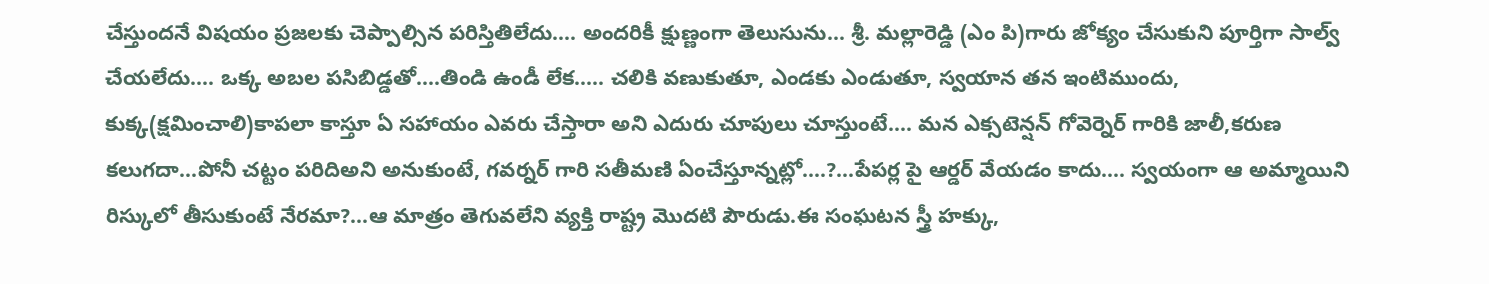చేస్తుందనే విషయం ప్రజలకు చెప్పాల్సిన పరిస్తితిలేదు.... అందరికీ క్షుణ్ణంగా తెలుసును... శ్రీ. మల్లారెడ్డి (ఎం పి)గారు జోక్యం చేసుకుని పూర్తిగా సాల్వ్ చేయలేదు.... ఒక్క అబల పసిబిడ్డతో....తిండి ఉండీ లేక..... చలికి వణుకుతూ, ఎండకు ఎండుతూ, స్వయాన తన ఇంటిముందు, కుక్క(క్షమించాలి)కాపలా కాస్తూ ఏ సహాయం ఎవరు చేస్తారా అని ఎదురు చూపులు చూస్తుంటే.... మన ఎక్సటెన్షన్ గోవెర్నెర్ గారికి జాలీ,కరుణ కలుగదా...పోనీ చట్టం పరిదిఅని అనుకుంటే, గవర్నర్ గారి సతీమణి ఏంచేస్తూన్నట్లో....?...పేపర్ల పై ఆర్డర్ వేయడం కాదు.... స్వయంగా ఆ అమ్మాయిని రిస్కులో తీసుకుంటే నేరమా?...ఆ మాత్రం తెగువలేని వ్యక్తి రాష్ట్ర మొదటి పౌరుడు.ఈ సంఘటన స్త్రీ హక్కు,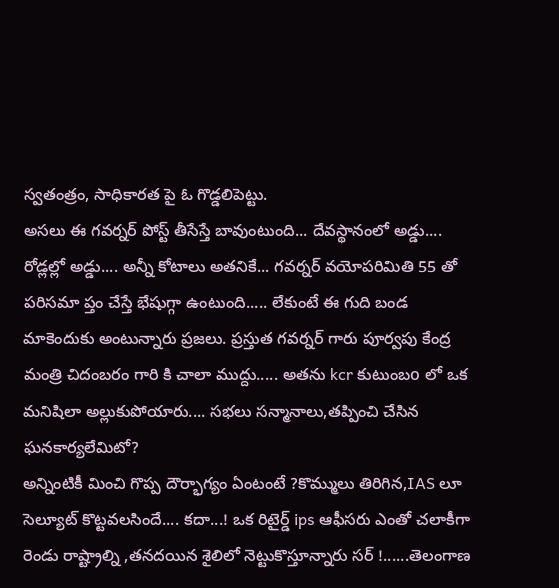స్వతంత్రం, సాధికారత పై ఓ గొడ్డలిపెట్టు.
అసలు ఈ గవర్నర్ పోస్ట్ తీసేస్తే బావుంటుంది... దేవస్థానంలో అడ్డు.... రోడ్లల్లో అడ్డు.... అన్నీ కోటాలు అతనికే... గవర్నర్ వయోపరిమితి 55 తో పరిసమా ప్తం చేస్తే భేషుగ్గా ఉంటుంది..... లేకుంటే ఈ గుది బండ మాకెందుకు అంటున్నారు ప్రజలు. ప్రస్తుత గవర్నర్ గారు పూర్వపు కేంద్ర మంత్రి చిదంబరం గారి కి చాలా ముద్దు..... అతను kcr కుటుంబo లో ఒక మనిషిలా అల్లుకుపోయారు.... సభలు సన్మానాలు,తప్పించి చేసిన ఘనకార్యలేమిటో?
అన్నింటికీ మించి గొప్ప దౌర్భాగ్యం ఏంటంటే ?కొమ్ములు తిరిగిన,IAS లూ సెల్యూట్ కొట్టవలసిందే.... కదా...! ఒక రిటైర్డ్ ips ఆఫీసరు ఎంతో చలాకీగా రెండు రాష్ట్రాల్ని ,తనదయిన శైలిలో నెట్టుకొస్తూన్నారు సర్ !......తెలంగాణ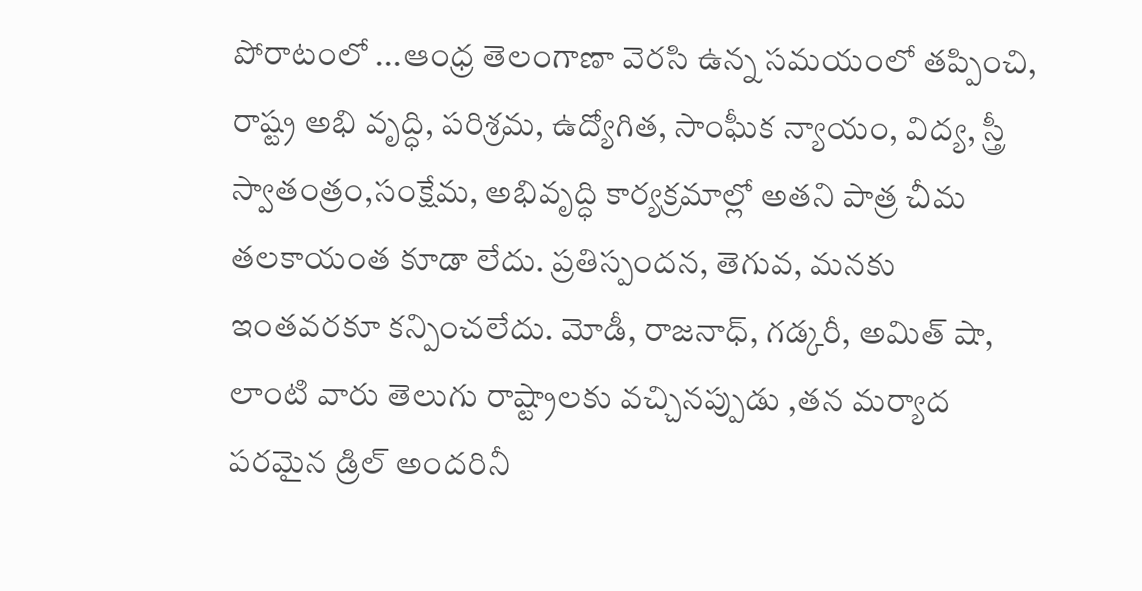పోరాటంలో ...ఆంధ్ర తెలంగాణా వెరసి ఉన్న సమయంలో తప్పించి, రాష్ట్ర అభి వృద్ధి, పరిశ్రమ, ఉద్యోగిత, సాంఘీక న్యాయం, విద్య, స్త్రీ స్వాతంత్రం,సంక్షేమ, అభివృద్ధి కార్యక్రమాల్లో అతని పాత్ర చీమ తలకాయంత కూడా లేదు. ప్రతిస్పందన, తెగువ, మనకు ఇంతవరకూ కన్పించలేదు. మోడీ, రాజనాధ్, గడ్కరీ, అమిత్ షా, లాంటి వారు తెలుగు రాష్ట్రాలకు వచ్చినప్పుడు ,తన మర్యాద పరమైన డ్రిల్ అందరినీ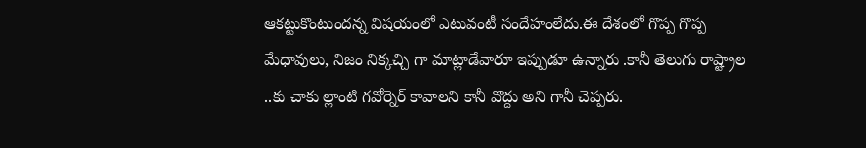ఆకట్టుకొంటుందన్న విషయంలో ఎటువంటీ సందేహంలేదు.ఈ దేశంలో గొప్ప గొప్ప మేధావులు, నిజం నిక్కచ్చి గా మాట్లాడేవారూ ఇప్పుడూ ఉన్నారు .కానీ తెలుగు రాష్ట్రాల ..కు చాకు ల్లాంటి గవోర్నెర్ కావాలని కానీ వొద్దు అని గానీ చెప్పరు.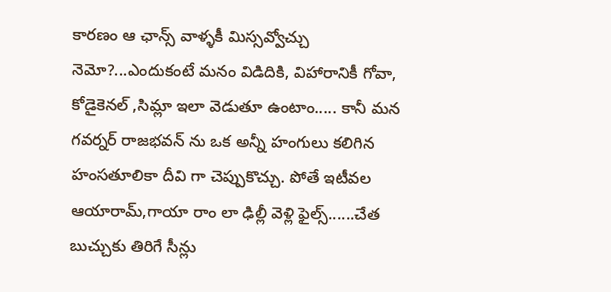కారణం ఆ ఛాన్స్ వాళ్ళకీ మిస్సవ్వోచ్చు నెమో?...ఎందుకంటే మనం విడిదికి, విహారానికీ గోవా, కోడైకెనల్ ,సిమ్లా ఇలా వెడుతూ ఉంటాం..... కానీ మన గవర్నర్ రాజభవన్ ను ఒక అన్నీ హంగులు కలిగిన హంసతూలికా దీవి గా చెప్పుకొచ్చు. పోతే ఇటీవల ఆయారామ్,గాయా రాం లా ఢిల్లీ వెళ్లి ఫైల్స్......చేత బుచ్చుకు తిరిగే సీన్లు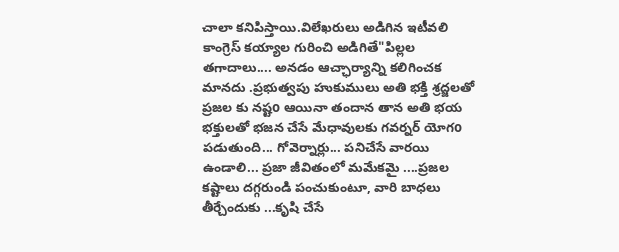చాలా కనిపిస్తాయి.విలేఖరులు అడిగిన ఇటీవలి కాంగ్రెస్ కయ్యాల గురించి అడిగితే"పిల్లల తగాదాలు.... అనడం ఆచ్ఛార్యాన్ని కలిగించక మానదు .ప్రభుత్వపు హుకుములు అతి భక్తి శ్రద్జలతో ప్రజల కు నష్టo ఆయినా తందాన తాన అతి భయ భక్తులతో భజన చేసే మేధావులకు గవర్నర్ యోగo పడుతుంది... గోవెర్నార్లు... పనిచేసే వారయి ఉండాలి... ప్రజా జీవితంలో మమేకమై ....ప్రజల కష్టాలు దగ్గరుండి పంచుకుంటూ, వారి బాధలు తీర్చేందుకు ...కృషి చేసే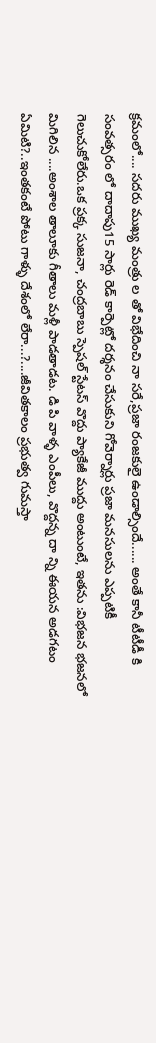క్రమంలో.... సదరు ముఖ్య మంత్రు ల తో విభేదించి నా సరే,ప్రజా రంజకులై ఉండాల్సిందే...... అంతే కానీ టీటీడీ కి సంవత్సరం లో దాదాపు15 సార్లు రెడ్ కార్పెట్లో దర్శనం చేసుకుని గోవెర్నార్లు ప్రజా మనసులను ఎప్పటికీ గెలుచుకోలేరు.ఒక ప్రక్క సుజనా, చంద్రబాబు స్పెషల్ స్టేటస్ వొద్దు ప్యాకేజీ ముద్దు అంటుంటే, ఇతను :విభజన భజనలో మిగిలిన ....అంశాల తాలూకు గీతాలు మళ్లీ పాడతాడట. డి పి వాళ్ళ ఎంపీలు, వొద్దన్న దా న్ని ఈయన అడగటం ఏమిటి?..ఇంతకంటే పోటు గాళ్ళు దేశంలో లేరా...?....జీవితకాలం ప్రభుత్వ గుమస్తా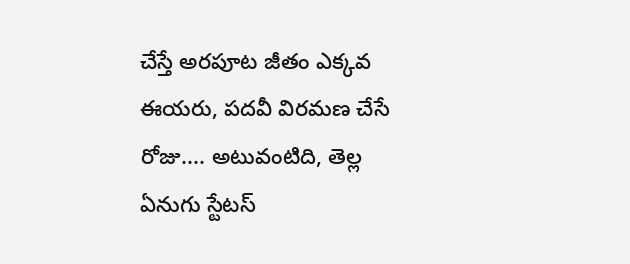చేస్తే అరపూట జీతం ఎక్కవ ఈయరు, పదవీ విరమణ చేసే రోజు.... అటువంటిది, తెల్ల ఏనుగు స్టేటస్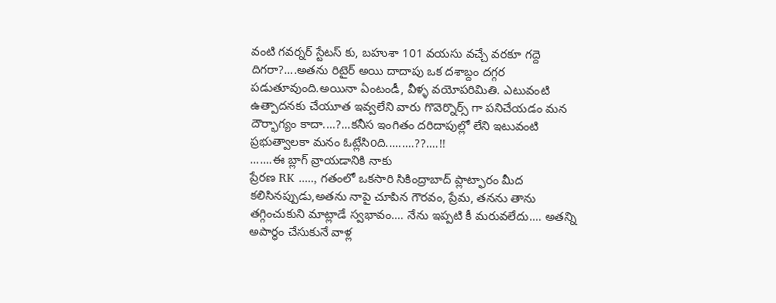వంటి గవర్నర్ స్టేటస్ కు, బహుశా 101 వయసు వచ్చే వరకూ గద్దె దిగరా?....అతను రిటైర్ అయి దాదాపు ఒక దశాబ్దం దగ్గర పడుతూవుంది.అయినా ఏంటండీ, వీళ్ళ వయోపరిమితి. ఎటువంటి ఉత్పాదనకు చేయూత ఇవ్వలేని వారు గొవెర్నొర్స్ గా పనిచేయడం మన దౌర్భాగ్యం కాదా....?...కనీస ఇంగితం దరిదాపుల్లో లేని ఇటువంటి ప్రభుత్వాలకా మనం ఓట్లేసిoది.........??....!!
.......ఈ బ్లాగ్ వ్రాయడానికి నాకు
ప్రేరణ RK ....., గతంలో ఒకసారి సికింద్రాబాద్ ప్లాట్ఫారం మీద కలిసినప్పుడు,అతను నాపై చూపిన గౌరవం, ప్రేమ, తనను తాను తగ్గించుకుని మాట్లాడే స్వభావం.... నేను ఇప్పటి కీ మరువలేదు.... అతన్ని అపార్ధం చేసుకునే వాళ్ల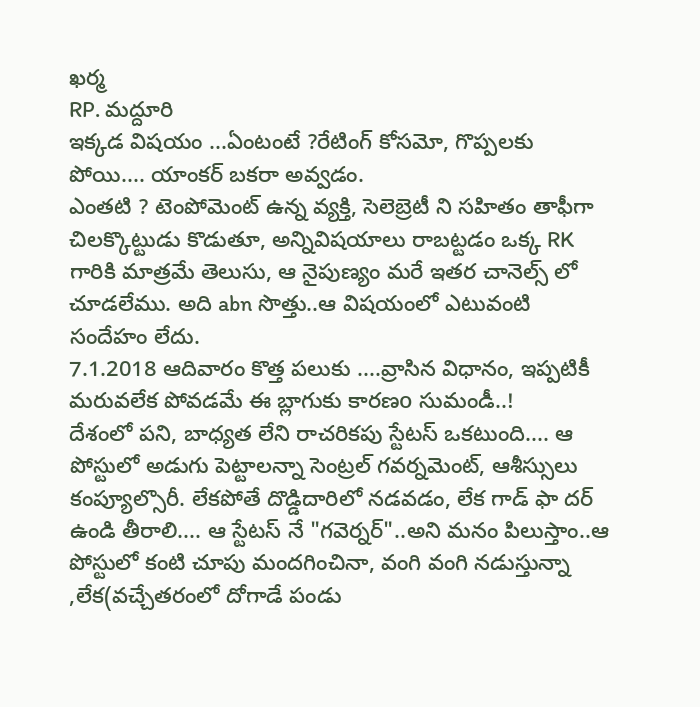ఖర్మ
RP. మద్దూరి
ఇక్కడ విషయం ...ఏంటంటే ?రేటింగ్ కోసమో, గొప్పలకు పోయి.... యాంకర్ బకరా అవ్వడం.
ఎంతటి ? టెంపోమెంట్ ఉన్న వ్యక్తి, సెలెబ్రెటీ ని సహితం తాఫీగా చిలక్కొట్టుడు కొడుతూ, అన్నివిషయాలు రాబట్టడం ఒక్క RK గారికి మాత్రమే తెలుసు, ఆ నైపుణ్యం మరే ఇతర చానెల్స్ లో చూడలేము. అది abn సొత్తు..ఆ విషయంలో ఎటువంటి సందేహం లేదు.
7.1.2018 ఆదివారం కొత్త పలుకు ....వ్రాసిన విధానం, ఇప్పటికీ మరువలేక పోవడమే ఈ బ్లాగుకు కారణo సుమండీ..!
దేశంలో పని, బాధ్యత లేని రాచరికపు స్టేటస్ ఒకటుంది.... ఆ పోస్టులో అడుగు పెట్టాలన్నా సెంట్రల్ గవర్నమెంట్, ఆశీస్సులు కంప్యూల్సొరీ. లేకపోతే దొడ్డిదారిలో నడవడం, లేక గాడ్ ఫా దర్ ఉండి తీరాలి.... ఆ స్టేటస్ నే "గవెర్నర్"..అని మనం పిలుస్తాం..ఆ పోస్టులో కంటి చూపు మందగించినా, వంగి వంగి నడుస్తున్నా ,లేక(వచ్చేతరంలో దోగాడే పండు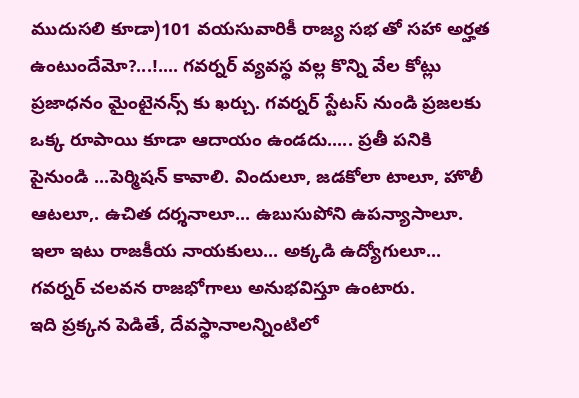ముదుసలి కూడా)101 వయసువారికీ రాజ్య సభ తో సహా అర్హత ఉంటుందేమో?...!.... గవర్నర్ వ్యవస్థ వల్ల కొన్ని వేల కోట్లు ప్రజాధనం మైంటైనన్స్ కు ఖర్చు. గవర్నర్ స్టేటస్ నుండి ప్రజలకు ఒక్క రూపాయి కూడా ఆదాయం ఉండదు..... ప్రతీ పనికి పైనుండి ...పెర్మిషన్ కావాలి. విందులూ, జడకోలా టాలూ, హొలీ ఆటలూ,. ఉచిత దర్శనాలూ... ఉబుసుపోని ఉపన్యాసాలూ. ఇలా ఇటు రాజకీయ నాయకులు... అక్కడి ఉద్యోగులూ... గవర్నర్ చలవన రాజభోగాలు అనుభవిస్తూ ఉంటారు.
ఇది ప్రక్కన పెడితే, దేవస్థానాలన్నింటిలో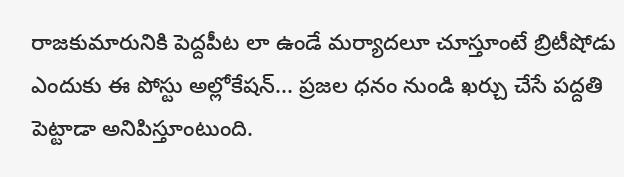రాజకుమారునికి పెద్దపీట లా ఉండే మర్యాదలూ చూస్తూంటే బ్రిటీషోడు ఎందుకు ఈ పోస్టు అల్లోకేషన్... ప్రజల ధనం నుండి ఖర్చు చేసే పద్దతి పెట్టాడా అనిపిస్తూంటుంది.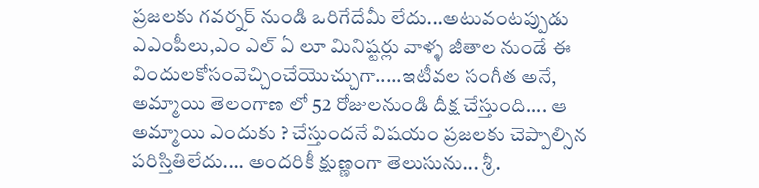ప్రజలకు గవర్నర్ నుండి ఒరిగేదేమీ లేదు...అటువంటప్పుడు ఎఎంపీలు,ఎం ఎల్ ఏ లూ మినిష్టర్లు వాళ్ళ జీతాల నుండే ఈ విందులకోసంవెచ్చించేయొచ్చుగా.....ఇటీవల సంగీత అనే, అమ్మాయి తెలంగాణ లో 52 రోజులనుండి దీక్ష చేస్తుంది.... ఆ అమ్మాయి ఎందుకు ? చేస్తుందనే విషయం ప్రజలకు చెప్పాల్సిన పరిస్తితిలేదు.... అందరికీ క్షుణ్ణంగా తెలుసును... శ్రీ.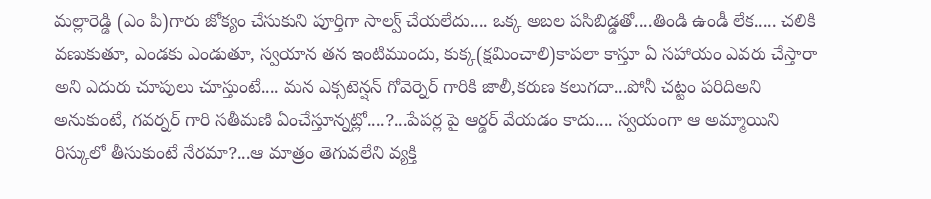మల్లారెడ్డి (ఎం పి)గారు జోక్యం చేసుకుని పూర్తిగా సాల్వ్ చేయలేదు.... ఒక్క అబల పసిబిడ్డతో....తిండి ఉండీ లేక..... చలికి వణుకుతూ, ఎండకు ఎండుతూ, స్వయాన తన ఇంటిముందు, కుక్క(క్షమించాలి)కాపలా కాస్తూ ఏ సహాయం ఎవరు చేస్తారా అని ఎదురు చూపులు చూస్తుంటే.... మన ఎక్సటెన్షన్ గోవెర్నెర్ గారికి జాలీ,కరుణ కలుగదా...పోనీ చట్టం పరిదిఅని అనుకుంటే, గవర్నర్ గారి సతీమణి ఏంచేస్తూన్నట్లో....?...పేపర్ల పై ఆర్డర్ వేయడం కాదు.... స్వయంగా ఆ అమ్మాయిని రిస్కులో తీసుకుంటే నేరమా?...ఆ మాత్రం తెగువలేని వ్యక్తి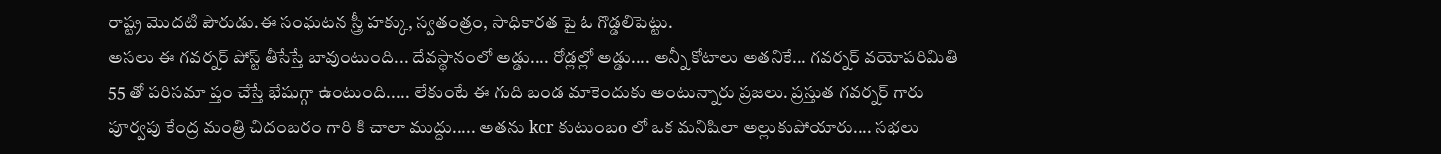రాష్ట్ర మొదటి పౌరుడు.ఈ సంఘటన స్త్రీ హక్కు, స్వతంత్రం, సాధికారత పై ఓ గొడ్డలిపెట్టు.
అసలు ఈ గవర్నర్ పోస్ట్ తీసేస్తే బావుంటుంది... దేవస్థానంలో అడ్డు.... రోడ్లల్లో అడ్డు.... అన్నీ కోటాలు అతనికే... గవర్నర్ వయోపరిమితి 55 తో పరిసమా ప్తం చేస్తే భేషుగ్గా ఉంటుంది..... లేకుంటే ఈ గుది బండ మాకెందుకు అంటున్నారు ప్రజలు. ప్రస్తుత గవర్నర్ గారు పూర్వపు కేంద్ర మంత్రి చిదంబరం గారి కి చాలా ముద్దు..... అతను kcr కుటుంబo లో ఒక మనిషిలా అల్లుకుపోయారు.... సభలు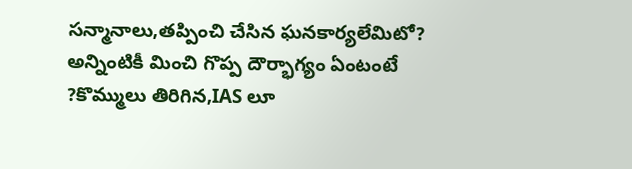సన్మానాలు,తప్పించి చేసిన ఘనకార్యలేమిటో?
అన్నింటికీ మించి గొప్ప దౌర్భాగ్యం ఏంటంటే ?కొమ్ములు తిరిగిన,IAS లూ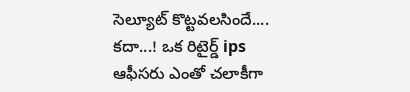సెల్యూట్ కొట్టవలసిందే.... కదా...! ఒక రిటైర్డ్ ips ఆఫీసరు ఎంతో చలాకీగా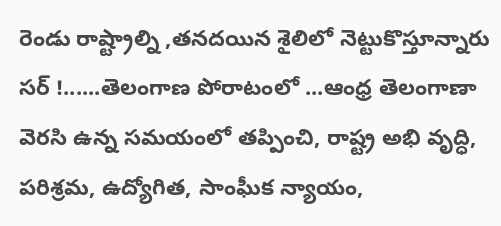రెండు రాష్ట్రాల్ని ,తనదయిన శైలిలో నెట్టుకొస్తూన్నారు సర్ !......తెలంగాణ పోరాటంలో ...ఆంధ్ర తెలంగాణా వెరసి ఉన్న సమయంలో తప్పించి, రాష్ట్ర అభి వృద్ధి, పరిశ్రమ, ఉద్యోగిత, సాంఘీక న్యాయం,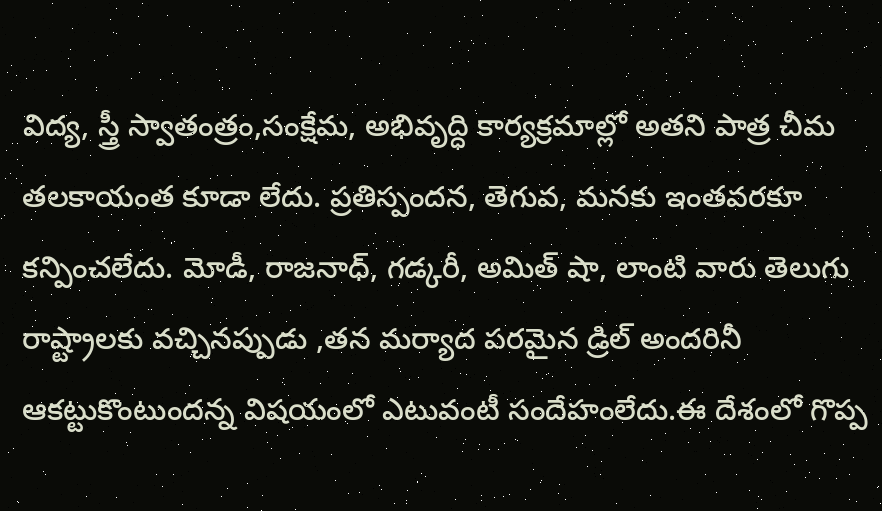విద్య, స్త్రీ స్వాతంత్రం,సంక్షేమ, అభివృద్ధి కార్యక్రమాల్లో అతని పాత్ర చీమ తలకాయంత కూడా లేదు. ప్రతిస్పందన, తెగువ, మనకు ఇంతవరకూ కన్పించలేదు. మోడీ, రాజనాధ్, గడ్కరీ, అమిత్ షా, లాంటి వారు తెలుగు రాష్ట్రాలకు వచ్చినప్పుడు ,తన మర్యాద పరమైన డ్రిల్ అందరినీ ఆకట్టుకొంటుందన్న విషయంలో ఎటువంటీ సందేహంలేదు.ఈ దేశంలో గొప్ప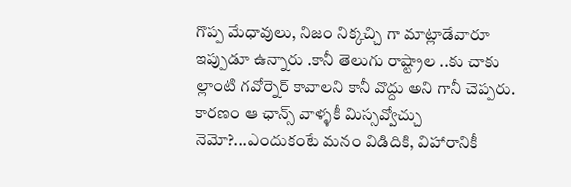గొప్ప మేధావులు, నిజం నిక్కచ్చి గా మాట్లాడేవారూ ఇప్పుడూ ఉన్నారు .కానీ తెలుగు రాష్ట్రాల ..కు చాకు ల్లాంటి గవోర్నెర్ కావాలని కానీ వొద్దు అని గానీ చెప్పరు. కారణం ఆ ఛాన్స్ వాళ్ళకీ మిస్సవ్వోచ్చు నెమో?...ఎందుకంటే మనం విడిదికి, విహారానికీ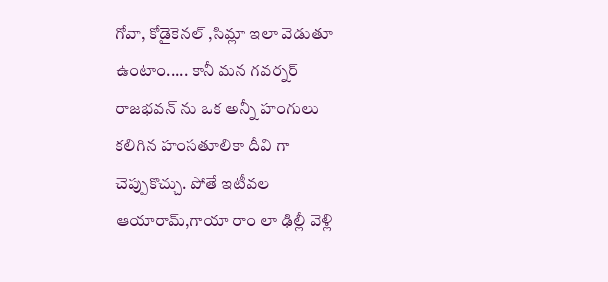గోవా, కోడైకెనల్ ,సిమ్లా ఇలా వెడుతూ ఉంటాం..... కానీ మన గవర్నర్ రాజభవన్ ను ఒక అన్నీ హంగులు కలిగిన హంసతూలికా దీవి గా చెప్పుకొచ్చు. పోతే ఇటీవల ఆయారామ్,గాయా రాం లా ఢిల్లీ వెళ్లి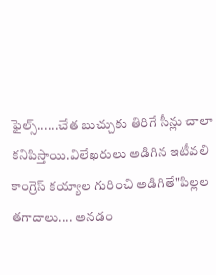ఫైల్స్......చేత బుచ్చుకు తిరిగే సీన్లు చాలా కనిపిస్తాయి.విలేఖరులు అడిగిన ఇటీవలి కాంగ్రెస్ కయ్యాల గురించి అడిగితే"పిల్లల తగాదాలు.... అనడం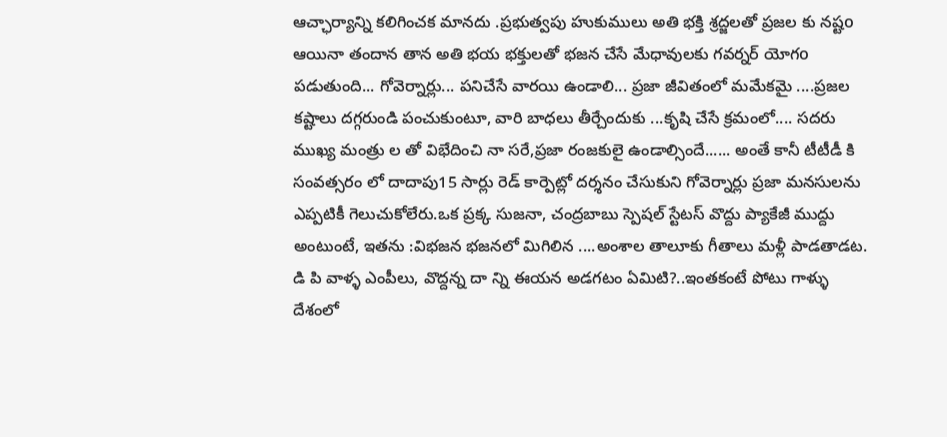ఆచ్ఛార్యాన్ని కలిగించక మానదు .ప్రభుత్వపు హుకుములు అతి భక్తి శ్రద్జలతో ప్రజల కు నష్టo ఆయినా తందాన తాన అతి భయ భక్తులతో భజన చేసే మేధావులకు గవర్నర్ యోగo పడుతుంది... గోవెర్నార్లు... పనిచేసే వారయి ఉండాలి... ప్రజా జీవితంలో మమేకమై ....ప్రజల కష్టాలు దగ్గరుండి పంచుకుంటూ, వారి బాధలు తీర్చేందుకు ...కృషి చేసే క్రమంలో.... సదరు ముఖ్య మంత్రు ల తో విభేదించి నా సరే,ప్రజా రంజకులై ఉండాల్సిందే...... అంతే కానీ టీటీడీ కి సంవత్సరం లో దాదాపు15 సార్లు రెడ్ కార్పెట్లో దర్శనం చేసుకుని గోవెర్నార్లు ప్రజా మనసులను ఎప్పటికీ గెలుచుకోలేరు.ఒక ప్రక్క సుజనా, చంద్రబాబు స్పెషల్ స్టేటస్ వొద్దు ప్యాకేజీ ముద్దు అంటుంటే, ఇతను :విభజన భజనలో మిగిలిన ....అంశాల తాలూకు గీతాలు మళ్లీ పాడతాడట. డి పి వాళ్ళ ఎంపీలు, వొద్దన్న దా న్ని ఈయన అడగటం ఏమిటి?..ఇంతకంటే పోటు గాళ్ళు దేశంలో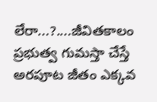లేరా...?....జీవితకాలం ప్రభుత్వ గుమస్తా చేస్తే అరపూట జీతం ఎక్కవ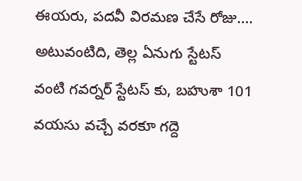ఈయరు, పదవీ విరమణ చేసే రోజు.... అటువంటిది, తెల్ల ఏనుగు స్టేటస్ వంటి గవర్నర్ స్టేటస్ కు, బహుశా 101 వయసు వచ్చే వరకూ గద్దె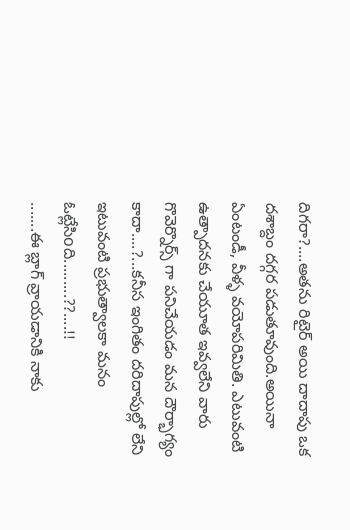దిగరా?....అతను రిటైర్ అయి దాదాపు ఒక దశాబ్దం దగ్గర పడుతూవుంది.అయినా ఏంటండీ, వీళ్ళ వయోపరిమితి. ఎటువంటి ఉత్పాదనకు చేయూత ఇవ్వలేని వారు గొవెర్నొర్స్ గా పనిచేయడం మన దౌర్భాగ్యం కాదా....?...కనీస ఇంగితం దరిదాపుల్లో లేని ఇటువంటి ప్రభుత్వాలకా మనం ఓట్లేసిoది.........??....!!
.......ఈ బ్లాగ్ వ్రాయడానికి నాకు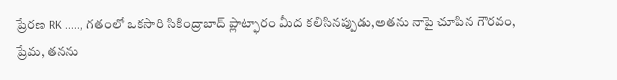ప్రేరణ RK ....., గతంలో ఒకసారి సికింద్రాబాద్ ప్లాట్ఫారం మీద కలిసినప్పుడు,అతను నాపై చూపిన గౌరవం, ప్రేమ, తనను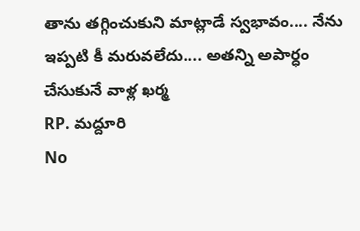తాను తగ్గించుకుని మాట్లాడే స్వభావం.... నేను ఇప్పటి కీ మరువలేదు.... అతన్ని అపార్ధం చేసుకునే వాళ్ల ఖర్మ
RP. మద్దూరి
No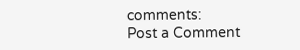comments:
Post a Comment